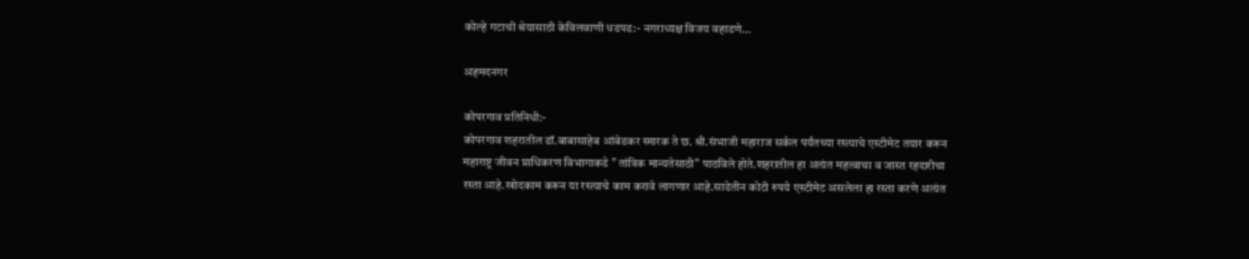कोल्हे गटाची श्रेयासाठी केविलवाणी धडपड:- नगराध्यक्ष विजय वहाडणे…

अहमदनगर

कोपरगाव प्रतिनिधी:-
कोपरगाव शहरातील डॉ.बाबासाहेब आंबेडकर स्मारक ते छ. श्री.संभाजी महाराज सर्कल पर्यंतच्या रस्त्याचे एस्टीमेट तयार करून महाराष्ट्र जीवन प्राधिकरण विभागाकडे ” तांत्रिक मान्यतेसाठी” पाठविले होते.शहरातील हा अत्यंत महत्वाचा व जास्त रहदारीचा रस्ता आहे.खोदकाम करून या रस्त्याचे काम करावे लागणार आहे.साडेतीन कोटी रुपये एस्टीमेट असलेला हा रस्ता करणे अत्यंत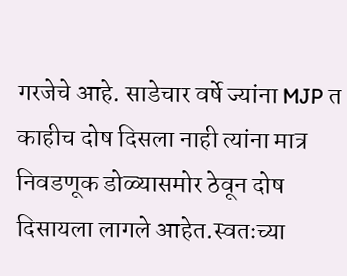गरजेचे आहे. साडेचार वर्षे ज्यांना MJP त काहीच दोष दिसला नाही त्यांना मात्र निवडणूक डोळ्यासमोर ठेवून दोष दिसायला लागले आहेत.स्वतःच्या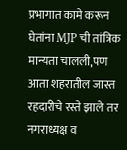प्रभागात कामे करून घेतांना MJP ची तांत्रिक मान्यता चालली,पण आता शहरातील जास्त रहदारीचे रस्ते झाले तर नगराध्यक्ष व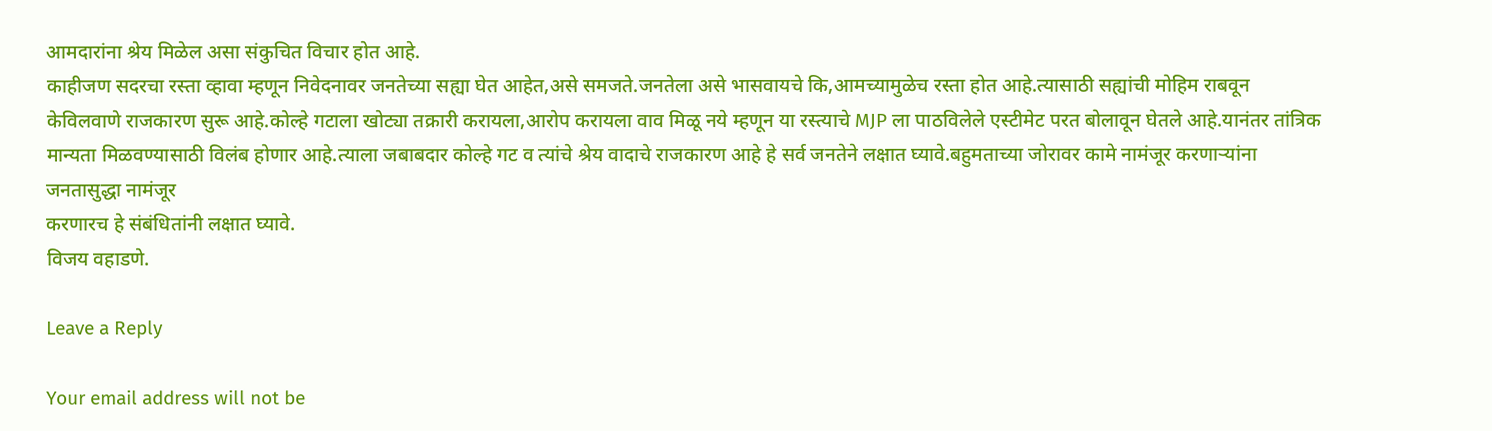आमदारांना श्रेय मिळेल असा संकुचित विचार होत आहे.
काहीजण सदरचा रस्ता व्हावा म्हणून निवेदनावर जनतेच्या सह्या घेत आहेत,असे समजते.जनतेला असे भासवायचे कि,आमच्यामुळेच रस्ता होत आहे.त्यासाठी सह्यांची मोहिम राबवून केविलवाणे राजकारण सुरू आहे.कोल्हे गटाला खोट्या तक्रारी करायला,आरोप करायला वाव मिळू नये म्हणून या रस्त्याचे MJP ला पाठविलेले एस्टीमेट परत बोलावून घेतले आहे.यानंतर तांत्रिक मान्यता मिळवण्यासाठी विलंब होणार आहे.त्याला जबाबदार कोल्हे गट व त्यांचे श्रेय वादाचे राजकारण आहे हे सर्व जनतेने लक्षात घ्यावे.बहुमताच्या जोरावर कामे नामंजूर करणाऱ्यांना जनतासुद्धा नामंजूर
करणारच हे संबंधितांनी लक्षात घ्यावे.
विजय वहाडणे.

Leave a Reply

Your email address will not be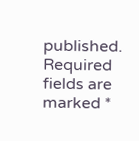published. Required fields are marked *